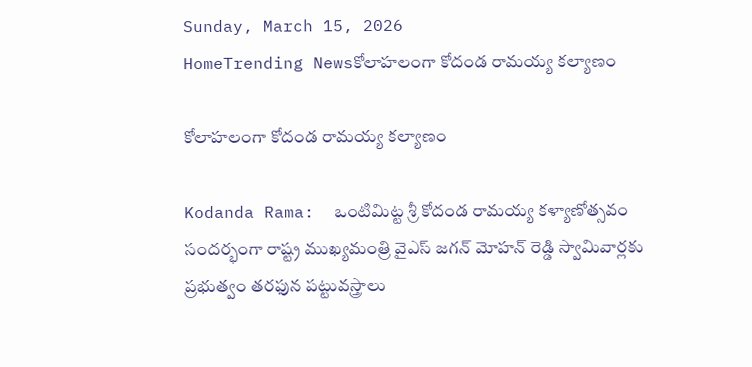Sunday, March 15, 2026
HomeTrending Newsకోలాహలంగా కోదండ రామయ్య కల్యాణం

కోలాహలంగా కోదండ రామయ్య కల్యాణం

Kodanda Rama:  ఒంటిమిట్ట శ్రీ కోదండ రామయ్య కళ్యాణోత్సవం సందర్భంగా రాష్ట్ర ముఖ్యమంత్రి వైఎస్ జగన్ మోహన్ రెడ్డి స్వామివార్లకు ప్రభుత్వం తరఫున పట్టువస్త్రాలు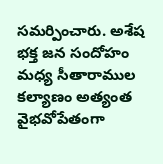సమర్పించారు. అశేష భక్త జన సందోహం మధ్య సీతారాముల కల్యాణం అత్యంత వైభవోపేతంగా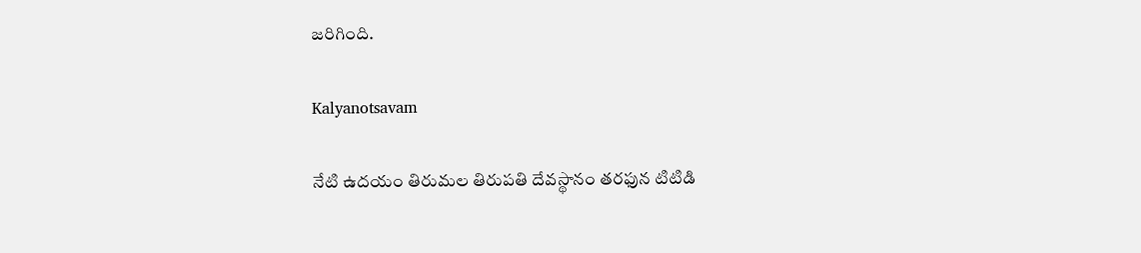జరిగింది.

Kalyanotsavam

నేటి ఉదయం తిరుమల తిరుపతి దేవస్థానం తరఫున టిటిడి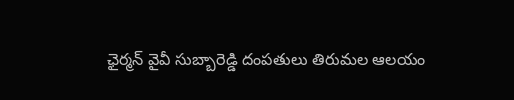ఛైర్మన్ వైవీ సుబ్బారెడ్డి దంపతులు తిరుమల ఆలయం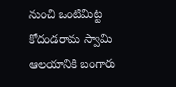నుంచి ఒంటిమిట్ట కోదండరామ స్వామి ఆలయానికి బంగారు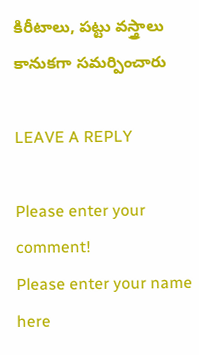కిరీటాలు, పట్టు వస్త్రాలు కానుకగా సమర్పించారు

LEAVE A REPLY

Please enter your comment!
Please enter your name here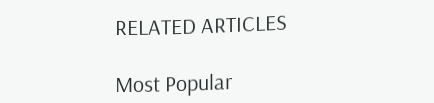RELATED ARTICLES

Most Popular